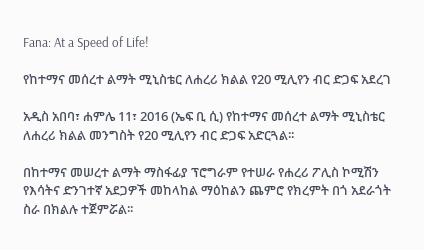Fana: At a Speed of Life!

የከተማና መሰረተ ልማት ሚኒስቴር ለሐረሪ ክልል የ20 ሚሊየን ብር ድጋፍ አደረገ

አዲስ አበባ፣ ሐምሌ 11፣ 2016 (ኤፍ ቢ ሲ) የከተማና መሰረተ ልማት ሚኒስቴር ለሐረሪ ክልል መንግስት የ20 ሚሊየን ብር ድጋፍ አድርጓል፡፡

በከተማና መሠረተ ልማት ማስፋፊያ ፕሮግራም የተሠራ የሐረሪ ፖሊስ ኮሚሽን የእሳትና ድንገተኛ አደጋዎች መከላከል ማዕከልን ጨምሮ የክረምት በጎ አደራጎት ስራ በክልሉ ተጀምሯል፡፡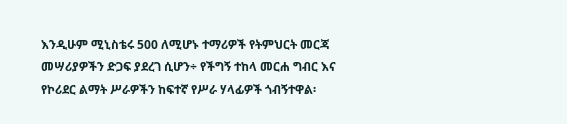እንዲሁም ሚኒስቴሩ 500 ለሚሆኑ ተማሪዎች የትምህርት መርጃ መሣሪያዎችን ድጋፍ ያደረገ ሲሆን÷ የችግኝ ተከላ መርሐ ግብር እና የኮሪደር ልማት ሥራዎችን ከፍተኛ የሥራ ሃላፊዎች ጎብኝተዋል፡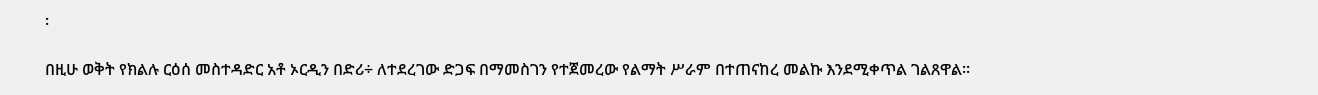፡

በዚሁ ወቅት የክልሉ ርዕሰ መስተዳድር አቶ ኦርዲን በድሪ÷ ለተደረገው ድጋፍ በማመስገን የተጀመረው የልማት ሥራም በተጠናከረ መልኩ እንደሚቀጥል ገልጸዋል፡፡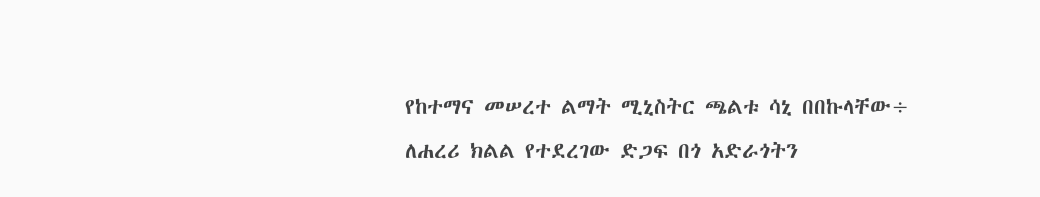የከተማና መሠረተ ልማት ሚኒስትር ጫልቱ ሳኒ በበኩላቸው÷ ለሐረሪ ክልል የተደረገው ድጋፍ በጎ አድራጎትን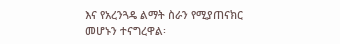እና የአረንጓዴ ልማት ስራን የሚያጠናክር መሆኑን ተናግረዋል፡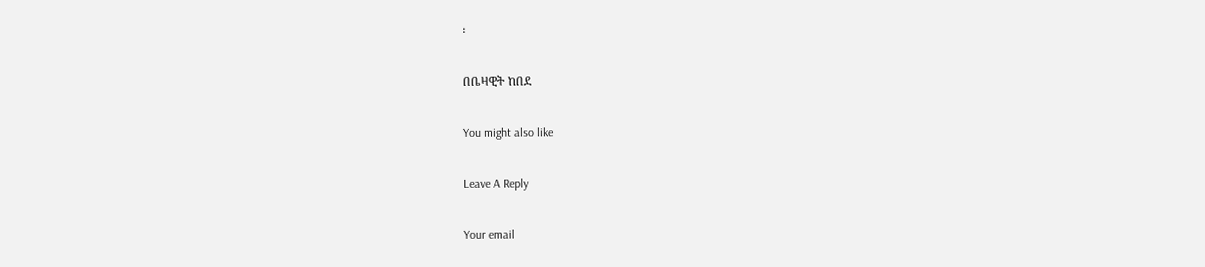፡

በቤዛዊት ከበደ

You might also like

Leave A Reply

Your email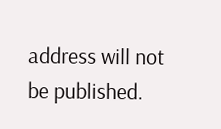address will not be published.